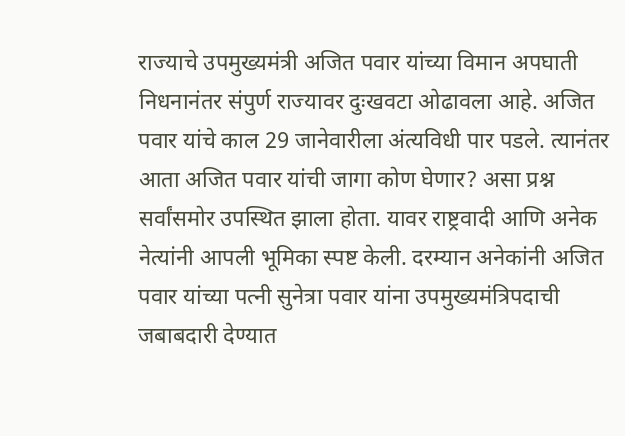राज्याचे उपमुख्यमंत्री अजित पवार यांच्या विमान अपघाती निधनानंतर संपुर्ण राज्यावर दुःखवटा ओढावला आहे. अजित पवार यांचे काल 29 जानेवारीला अंत्यविधी पार पडले. त्यानंतर आता अजित पवार यांची जागा कोण घेणार? असा प्रश्न सर्वांसमोर उपस्थित झाला होता. यावर राष्ट्रवादी आणि अनेक नेत्यांनी आपली भूमिका स्पष्ट केली. दरम्यान अनेकांनी अजित पवार यांच्या पत्नी सुनेत्रा पवार यांना उपमुख्यमंत्रिपदाची जबाबदारी देण्यात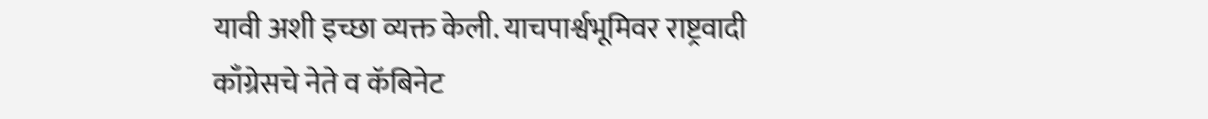यावी अशी इच्छा व्यक्त केली. याचपार्श्वभूमिवर राष्ट्रवादी काँग्रेसचे नेते व कॅबिनेट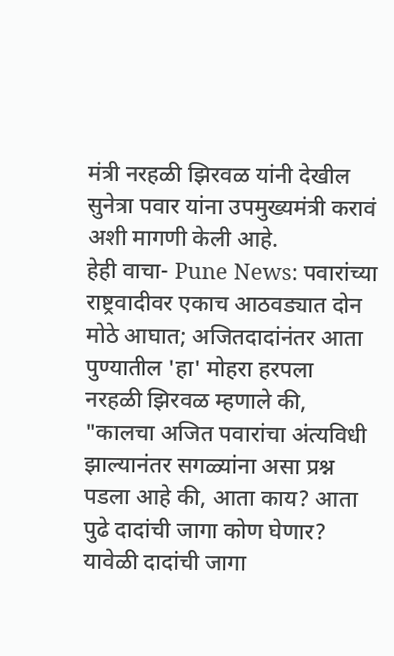मंत्री नरहळी झिरवळ यांनी देखील सुनेत्रा पवार यांना उपमुख्यमंत्री करावं अशी मागणी केली आहे.
हेही वाचा- Pune News: पवारांच्या राष्ट्रवादीवर एकाच आठवड्यात दोन मोठे आघात; अजितदादांनंतर आता पुण्यातील 'हा' मोहरा हरपला
नरहळी झिरवळ म्हणाले की, "कालचा अजित पवारांचा अंत्यविधी झाल्यानंतर सगळ्यांना असा प्रश्न पडला आहे की, आता काय? आता पुढे दादांची जागा कोण घेणार? यावेळी दादांची जागा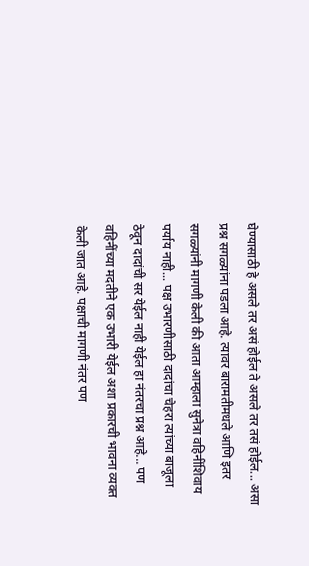घेण्यासाठी हे असले तर असं होईल ते असले तर तसं होईल... असा प्रश्न सगळ्यांना पडला आहे. त्यावर बारामतीमधले आणि इतर सगळ्यांनी मागणी केली की आता आम्हाला सुनेत्रा वहिनींशिवाय पर्याय नाही... पक्ष उभारणीसाठी दादांचा चेहरा त्यांच्या बाजूला ठेवून दादांची सर येईल नाही येईल हा नंतरचा प्रश्न आहे... पण वहिनींच्या मदतीने एक उभारी येईल अशा प्रकारची भावना व्यक्त केली जात आहे. पक्षाची मागणी नंतर पण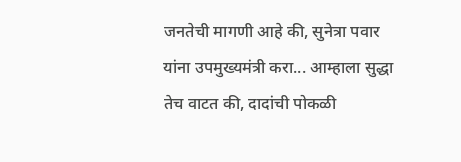जनतेची मागणी आहे की, सुनेत्रा पवार यांना उपमुख्यमंत्री करा... आम्हाला सुद्धा तेच वाटत की, दादांची पोकळी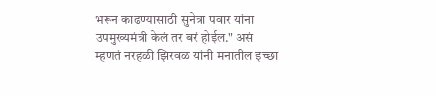भरून काढण्यासाठी सुनेत्रा पवार यांना उपमुख्यमंत्री केलं तर बरं होईल." असं म्हणतं नरहळी झिरवळ यांनी मनातील इच्छा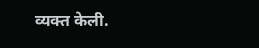व्यक्त केली.